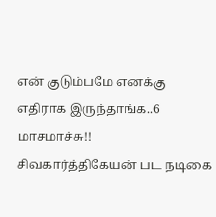என் குடும்பமே எனக்கு எதிராக இருந்தாங்க..6 மாசமாச்சு!! சிவகார்த்திகேயன் பட நடிகை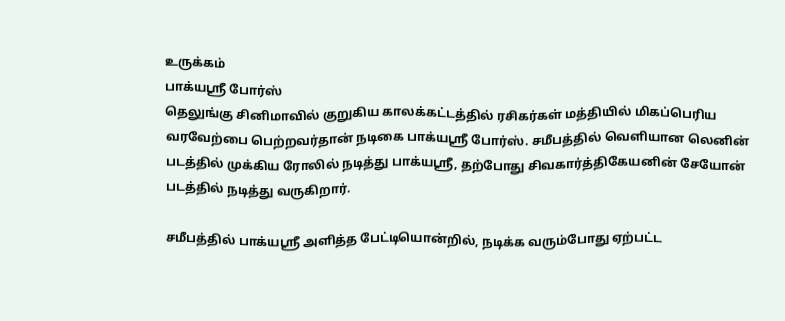உருக்கம்
பாக்யஸ்ரீ போர்ஸ்
தெலுங்கு சினிமாவில் குறுகிய காலக்கட்டத்தில் ரசிகர்கள் மத்தியில் மிகப்பெரிய வரவேற்பை பெற்றவர்தான் நடிகை பாக்யஸ்ரீ போர்ஸ். சமீபத்தில் வெளியான லெனின் படத்தில் முக்கிய ரோலில் நடித்து பாக்யஸ்ரீ, தற்போது சிவகார்த்திகேயனின் சேயோன் படத்தில் நடித்து வருகிறார்.

சமீபத்தில் பாக்யஸ்ரீ அளித்த பேட்டியொன்றில், நடிக்க வரும்போது ஏற்பட்ட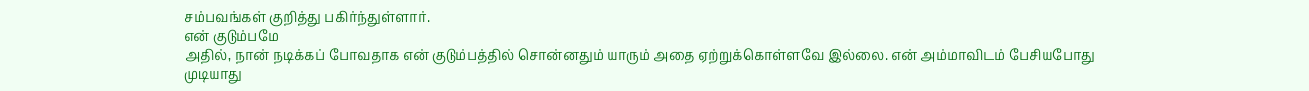சம்பவங்கள் குறித்து பகிர்ந்துள்ளார்.
என் குடும்பமே
அதில், நான் நடிக்கப் போவதாக என் குடும்பத்தில் சொன்னதும் யாரும் அதை ஏற்றுக்கொள்ளவே இல்லை. என் அம்மாவிடம் பேசியபோது முடியாது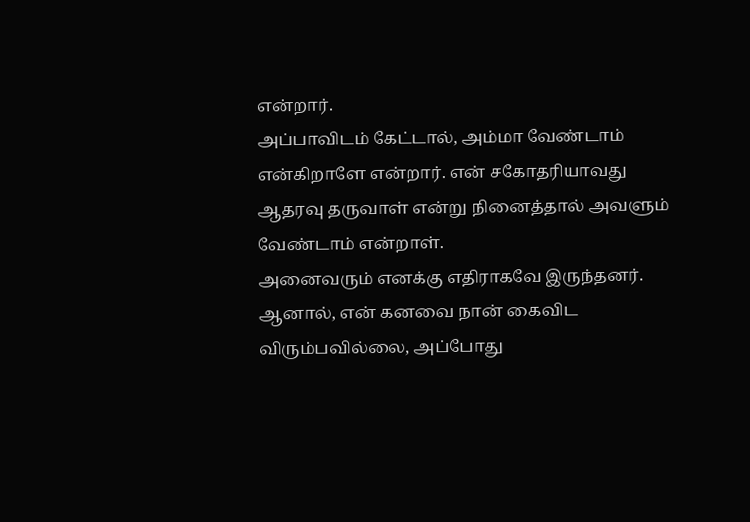என்றார்.
அப்பாவிடம் கேட்டால், அம்மா வேண்டாம் என்கிறாளே என்றார். என் சகோதரியாவது ஆதரவு தருவாள் என்று நினைத்தால் அவளும் வேண்டாம் என்றாள்.
அனைவரும் எனக்கு எதிராகவே இருந்தனர். ஆனால், என் கனவை நான் கைவிட விரும்பவில்லை, அப்போது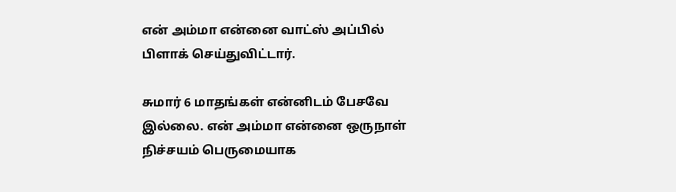என் அம்மா என்னை வாட்ஸ் அப்பில் பிளாக் செய்துவிட்டார்.

சுமார் 6 மாதங்கள் என்னிடம் பேசவே இல்லை. என் அம்மா என்னை ஒருநாள் நிச்சயம் பெருமையாக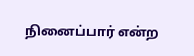நினைப்பார் என்ற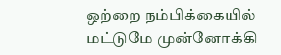ஒற்றை நம்பிக்கையில் மட்டுமே முன்னோக்கி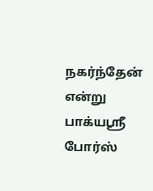நகர்ந்தேன் என்று பாக்யஸ்ரீ போர்ஸ்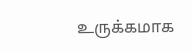உருக்கமாக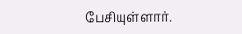பேசியுள்ளார்.